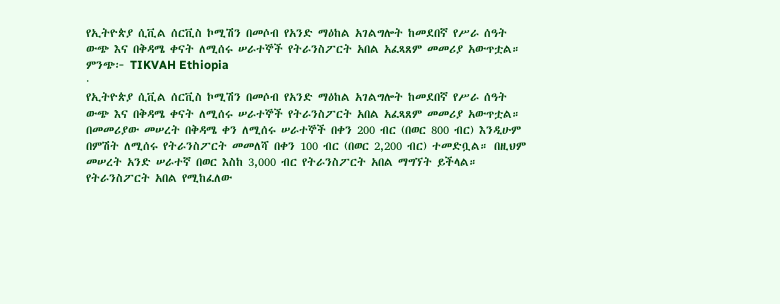የኢትዮጵያ ሲቪል ሰርቪስ ኮሚሽን በመሶብ የአንድ ማዕከል አገልግሎት ከመደበኛ የሥራ ሰዓት ውጭ እና በቅዳሜ ቀናት ለሚሰሩ ሠራተኞች የትራንስፖርት አበል አፈጻጸም መመሪያ አውጥቷል።
ምንጭ፦ TIKVAH Ethiopia
·
የኢትዮጵያ ሲቪል ሰርቪስ ኮሚሽን በመሶብ የአንድ ማዕከል አገልግሎት ከመደበኛ የሥራ ሰዓት ውጭ እና በቅዳሜ ቀናት ለሚሰሩ ሠራተኞች የትራንስፖርት አበል አፈጻጸም መመሪያ አውጥቷል።
በመመሪያው መሠረት በቅዳሜ ቀን ለሚሰሩ ሠራተኞች በቀን 200 ብር (በወር 800 ብር) እንዲሁም በምሽት ለሚሰሩ የትራንስፖርት መመለሻ በቀን 100 ብር (በወር 2,200 ብር) ተመድቧል። በዚህም መሠረት አንድ ሠራተኛ በወር እስከ 3,000 ብር የትራንስፖርት አበል ማግኘት ይችላል።
የትራንስፖርት አበል የሚከፈለው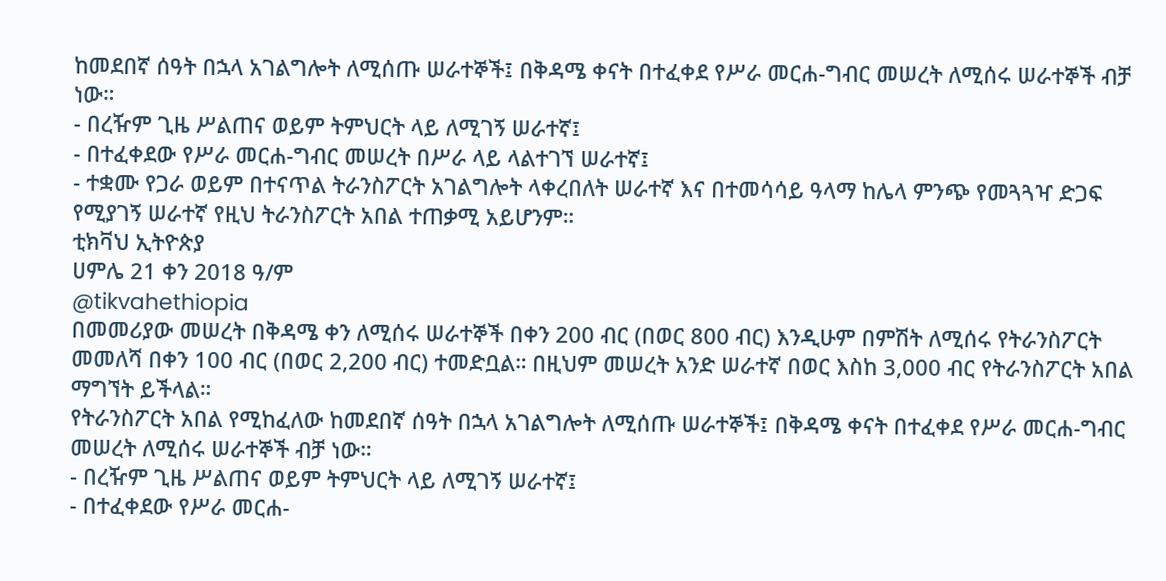ከመደበኛ ሰዓት በኋላ አገልግሎት ለሚሰጡ ሠራተኞች፤ በቅዳሜ ቀናት በተፈቀደ የሥራ መርሐ-ግብር መሠረት ለሚሰሩ ሠራተኞች ብቻ ነው።
- በረዥም ጊዜ ሥልጠና ወይም ትምህርት ላይ ለሚገኝ ሠራተኛ፤
- በተፈቀደው የሥራ መርሐ-ግብር መሠረት በሥራ ላይ ላልተገኘ ሠራተኛ፤
- ተቋሙ የጋራ ወይም በተናጥል ትራንስፖርት አገልግሎት ላቀረበለት ሠራተኛ እና በተመሳሳይ ዓላማ ከሌላ ምንጭ የመጓጓዣ ድጋፍ የሚያገኝ ሠራተኛ የዚህ ትራንስፖርት አበል ተጠቃሚ አይሆንም።
ቲክቫህ ኢትዮጵያ
ሀምሌ 21 ቀን 2018 ዓ/ም
@tikvahethiopia
በመመሪያው መሠረት በቅዳሜ ቀን ለሚሰሩ ሠራተኞች በቀን 200 ብር (በወር 800 ብር) እንዲሁም በምሽት ለሚሰሩ የትራንስፖርት መመለሻ በቀን 100 ብር (በወር 2,200 ብር) ተመድቧል። በዚህም መሠረት አንድ ሠራተኛ በወር እስከ 3,000 ብር የትራንስፖርት አበል ማግኘት ይችላል።
የትራንስፖርት አበል የሚከፈለው ከመደበኛ ሰዓት በኋላ አገልግሎት ለሚሰጡ ሠራተኞች፤ በቅዳሜ ቀናት በተፈቀደ የሥራ መርሐ-ግብር መሠረት ለሚሰሩ ሠራተኞች ብቻ ነው።
- በረዥም ጊዜ ሥልጠና ወይም ትምህርት ላይ ለሚገኝ ሠራተኛ፤
- በተፈቀደው የሥራ መርሐ-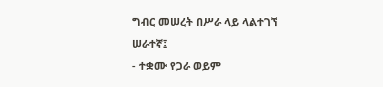ግብር መሠረት በሥራ ላይ ላልተገኘ ሠራተኛ፤
- ተቋሙ የጋራ ወይም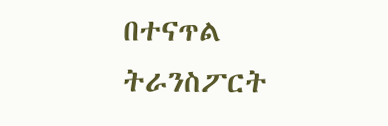በተናጥል ትራንስፖርት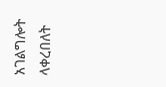አገልግሎት ላቀረበለት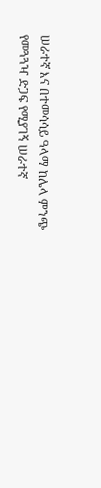ሠራተኛ እና በተመሳሳይ ዓላማ ከሌላ ምንጭ የመጓጓዣ ድጋፍ የሚያገኝ ሠራተኛ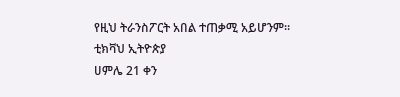የዚህ ትራንስፖርት አበል ተጠቃሚ አይሆንም።
ቲክቫህ ኢትዮጵያ
ሀምሌ 21 ቀን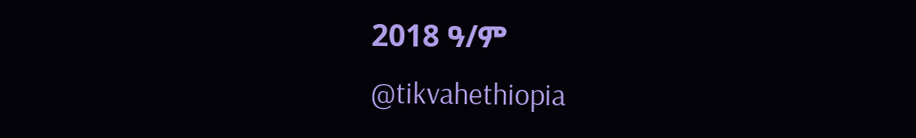2018 ዓ/ም
@tikvahethiopia